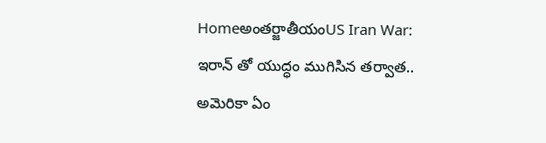Homeఅంతర్జాతీయంUS Iran War: ఇరాన్ తో యుద్ధం ముగిసిన తర్వాత.. అమెరికా ఏం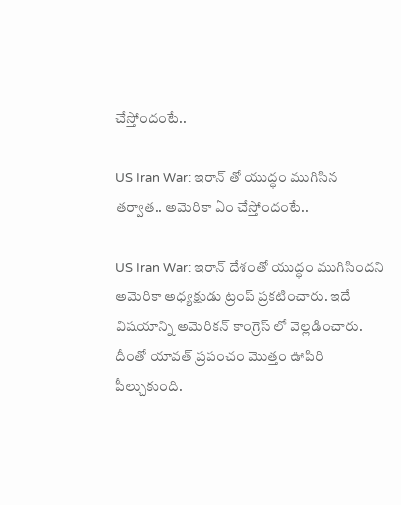చేస్తోందంటే..

US Iran War: ఇరాన్ తో యుద్ధం ముగిసిన తర్వాత.. అమెరికా ఏం చేస్తోందంటే..

US Iran War: ఇరాన్ దేశంతో యుద్ధం ముగిసిందని అమెరికా అధ్యక్షుడు ట్రంప్ ప్రకటించారు. ఇదే విషయాన్ని అమెరికన్ కాంగ్రెస్ లో వెల్లడించారు. దీంతో యావత్ ప్రపంచం మొత్తం ఊపిరి పీల్చుకుంది.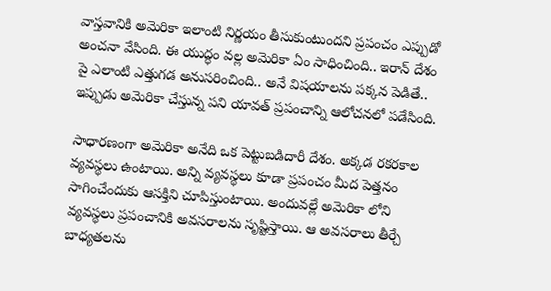వాస్తవానికి అమెరికా ఇలాంటి నిర్ణయం తీసుకుంటుందని ప్రపంచం ఎప్పుడో అంచనా వేసింది. ఈ యుద్ధం వల్ల అమెరికా ఏం సాధించింది.. ఇరాన్ దేశం పై ఎలాంటి ఎత్తుగడ అనుసరించింది.. అనే విషయాలను పక్కన పెడితే.. ఇప్పుడు అమెరికా చేస్తున్న పని యావత్ ప్రపంచాన్ని ఆలోచనలో పడేసింది.

సాధారణంగా అమెరికా అనేది ఒక పెట్టుబడిదారీ దేశం. అక్కడ రకరకాల వ్యవస్థలు ఉంటాయి. అన్ని వ్యవస్థలు కూడా ప్రపంచం మీద పెత్తనం సాగించేందుకు ఆసక్తిని చూపిస్తుంటాయి. అందువల్లే అమెరికా లోని వ్యవస్థలు ప్రపంచానికి అవసరాలను సృష్టిస్తాయి. ఆ అవసరాలు తీర్చే బాధ్యతలను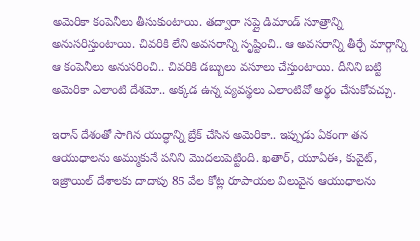అమెరికా కంపెనీలు తీసుకుంటాయి. తద్వారా సప్లై డిమాండ్ సూత్రాన్ని అనుసరిస్తుంటాయి. చివరికి లేని అవసరాన్ని సృష్టించి.. ఆ అవసరాన్ని తీర్చే మార్గాన్ని ఆ కంపెనీలు అనుసరించి.. చివరికి డబ్బులు వసూలు చేస్తుంటాయి. దీనిని బట్టి అమెరికా ఎలాంటి దేశమో.. అక్కడ ఉన్న వ్యవస్థలు ఎలాంటివో అర్థం చేసుకోవచ్చు.

ఇరాన్ దేశంతో సాగిన యుద్ధాన్ని బ్రేక్ చేసిన అమెరికా.. ఇప్పుడు ఏకంగా తన ఆయుధాలను అమ్ముకునే పనిని మొదలుపెట్టింది. ఖతార్, యూఏఈ, కువైట్, ఇజ్రాయిల్ దేశాలకు దాదాపు 85 వేల కోట్ల రూపాయల విలువైన ఆయుధాలను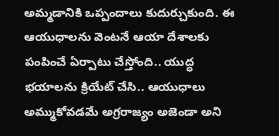అమ్మడానికి ఒప్పందాలు కుదుర్చుకుంది. ఈ ఆయుధాలను వెంటనే ఆయా దేశాలకు పంపించే ఏర్పాటు చేస్తోంది.. యుద్ధ భయాలను క్రియేట్ చేసి.. ఆయుధాలు అమ్ముకోవడమే అగ్రరాజ్యం అజెండా అని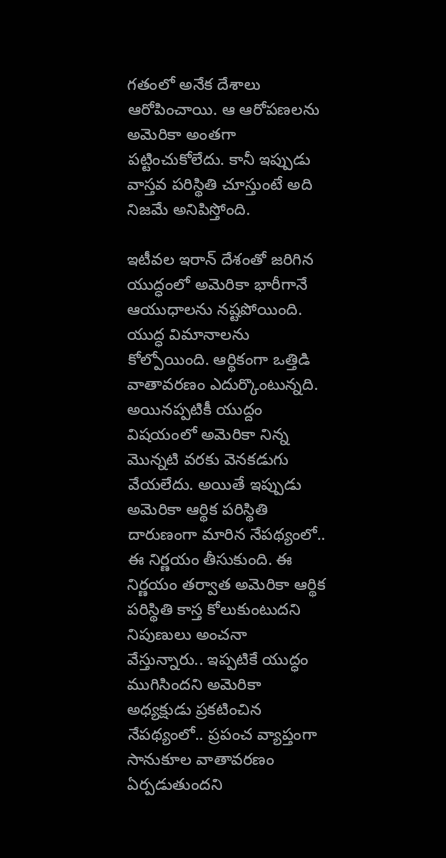గతంలో అనేక దేశాలు ఆరోపించాయి. ఆ ఆరోపణలను అమెరికా అంతగా పట్టించుకోలేదు. కానీ ఇప్పుడు వాస్తవ పరిస్థితి చూస్తుంటే అది నిజమే అనిపిస్తోంది.

ఇటీవల ఇరాన్ దేశంతో జరిగిన యుద్ధంలో అమెరికా భారీగానే ఆయుధాలను నష్టపోయింది. యుద్ధ విమానాలను కోల్పోయింది. ఆర్థికంగా ఒత్తిడి వాతావరణం ఎదుర్కొంటున్నది. అయినప్పటికీ యుద్దం విషయంలో అమెరికా నిన్న మొన్నటి వరకు వెనకడుగు వేయలేదు. అయితే ఇప్పుడు అమెరికా ఆర్థిక పరిస్థితి దారుణంగా మారిన నేపథ్యంలో.. ఈ నిర్ణయం తీసుకుంది. ఈ నిర్ణయం తర్వాత అమెరికా ఆర్థిక పరిస్థితి కాస్త కోలుకుంటుదని నిపుణులు అంచనా వేస్తున్నారు.. ఇప్పటికే యుద్ధం ముగిసిందని అమెరికా అధ్యక్షుడు ప్రకటించిన నేపథ్యంలో.. ప్రపంచ వ్యాప్తంగా సానుకూల వాతావరణం ఏర్పడుతుందని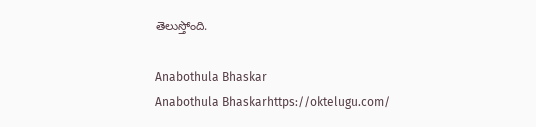తెలుస్తోంది.

Anabothula Bhaskar
Anabothula Bhaskarhttps://oktelugu.com/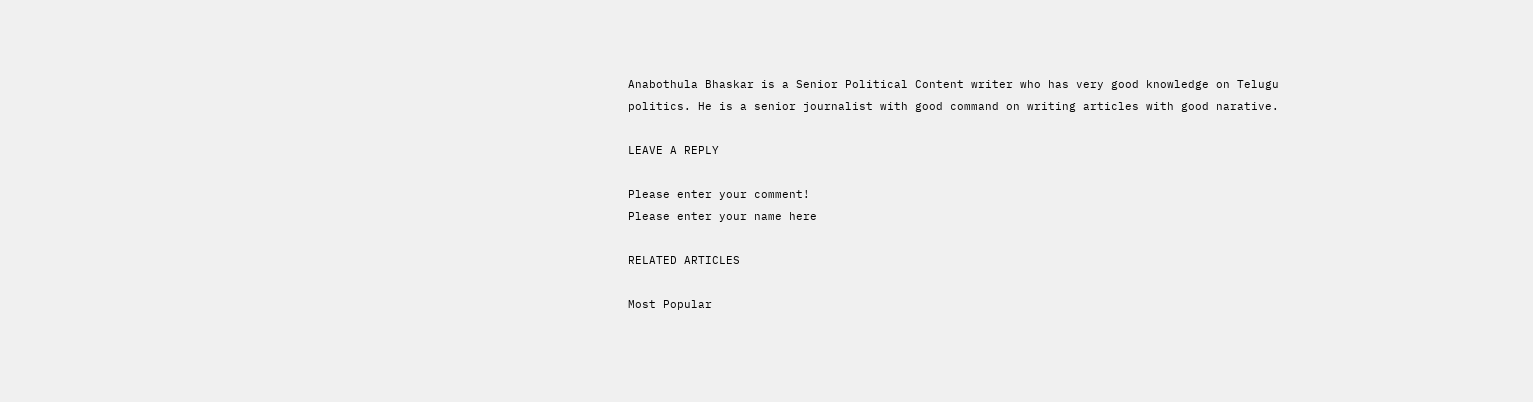Anabothula Bhaskar is a Senior Political Content writer who has very good knowledge on Telugu politics. He is a senior journalist with good command on writing articles with good narative.

LEAVE A REPLY

Please enter your comment!
Please enter your name here

RELATED ARTICLES

Most Popular